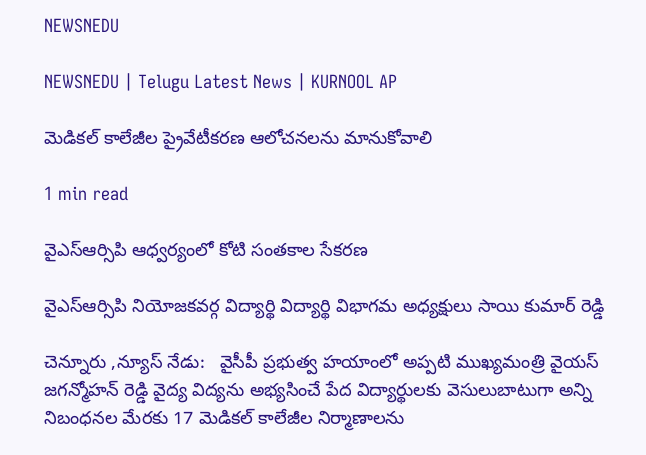NEWSNEDU

NEWSNEDU | Telugu Latest News | KURNOOL AP

మెడికల్ కాలేజీల ప్రైవేటీకరణ ఆలోచనలను మానుకోవాలి

1 min read

వైఎస్ఆర్సిపి ఆధ్వర్యంలో కోటి సంతకాల సేకరణ

వైఎస్ఆర్సిపి నియోజకవర్గ విద్యార్థి విద్యార్థి విభాగమ అధ్యక్షులు సాయి కుమార్ రెడ్డి

చెన్నూరు ,న్యూస్ నేడు:   వైసీపీ ప్రభుత్వ హయాంలో అప్పటి ముఖ్యమంత్రి వైయస్ జగన్మోహన్ రెడ్డి వైద్య విద్యను అభ్యసించే పేద విద్యార్థులకు వెసులుబాటుగా అన్ని నిబంధనల మేరకు 17 మెడికల్ కాలేజీల నిర్మాణాలను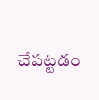చేపట్టడం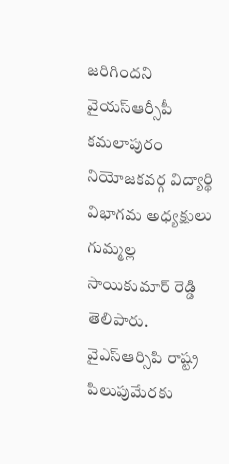జరిగిందని వైయస్ఆర్సీపీ కమలాపురం నియోజకవర్గ విద్యార్థి విభాగమ అధ్యక్షులు గుమ్మల్ల సాయికుమార్ రెడ్డి తెలిపారు. వైఎస్ఆర్సిపి రాష్ట్ర పిలుపుమేరకు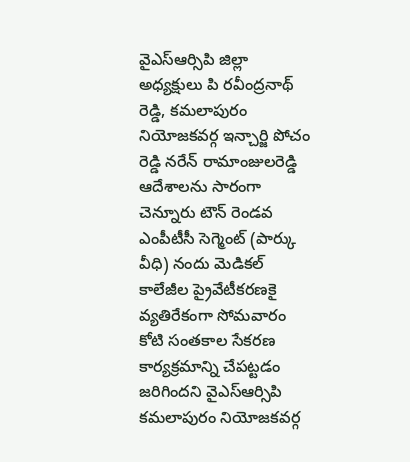వైఎస్ఆర్సిపి జిల్లా అధ్యక్షులు పి రవీంద్రనాథ్ రెడ్డి, కమలాపురం నియోజకవర్గ ఇన్చార్జి పోచం రెడ్డి నరేన్ రామాంజులరెడ్డి ఆదేశాలను సారంగా చెన్నూరు టౌన్ రెండవ ఎంపీటీసీ సెగ్మెంట్ (పార్కు వీధి) నందు మెడికల్ కాలేజీల ప్రైవేటీకరణకై వ్యతిరేకంగా సోమవారం కోటి సంతకాల సేకరణ కార్యక్రమాన్ని చేపట్టడం జరిగిందని వైఎస్ఆర్సిపి కమలాపురం నియోజకవర్గ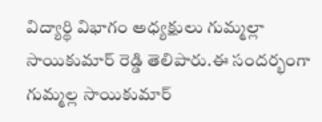విద్యార్థి విభాగం అధ్యక్షులు గుమ్మల్లా సాయికుమార్ రెడ్డి తెలిపారు.ఈ సందర్భంగా గుమ్మల్ల సాయికుమార్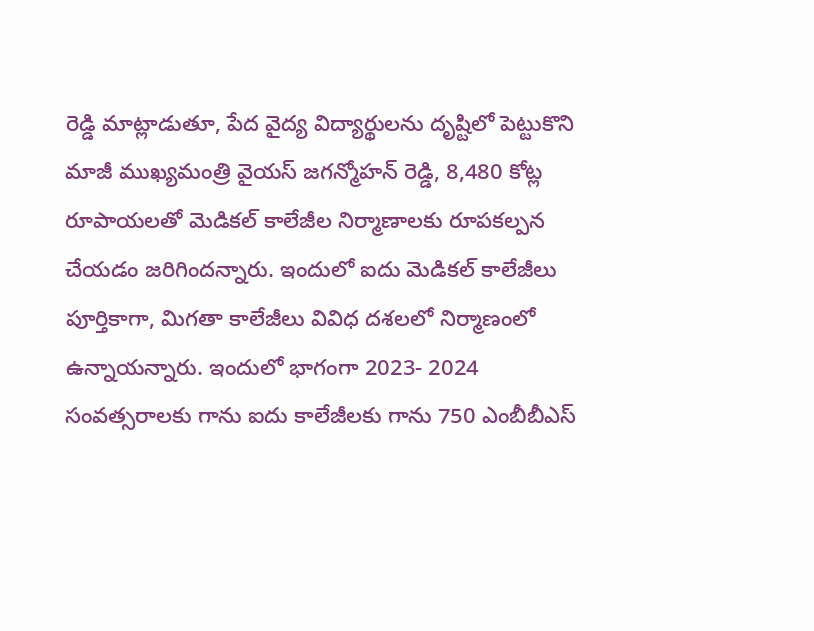రెడ్డి మాట్లాడుతూ, పేద వైద్య విద్యార్థులను దృష్టిలో పెట్టుకొని మాజీ ముఖ్యమంత్రి వైయస్ జగన్మోహన్ రెడ్డి, 8,480 కోట్ల రూపాయలతో మెడికల్ కాలేజీల నిర్మాణాలకు రూపకల్పన చేయడం జరిగిందన్నారు. ఇందులో ఐదు మెడికల్ కాలేజీలు పూర్తికాగా, మిగతా కాలేజీలు వివిధ దశలలో నిర్మాణంలో ఉన్నాయన్నారు. ఇందులో భాగంగా 2023- 2024 సంవత్సరాలకు గాను ఐదు కాలేజీలకు గాను 750 ఎంబీబీఎస్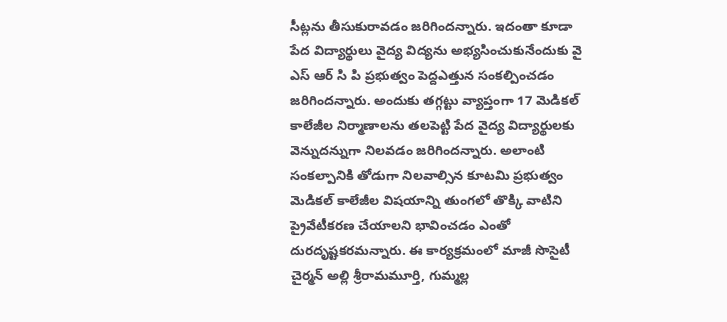సీట్లను తీసుకురావడం జరిగిందన్నారు. ఇదంతా కూడా పేద విద్యార్థులు వైద్య విద్యను అభ్యసించుకునేందుకు వై ఎస్ ఆర్ సి పి ప్రభుత్వం పెద్దఎత్తున సంకల్పించడం జరిగిందన్నారు. అందుకు తగ్గట్టు వ్యాప్తంగా 17 మెడికల్ కాలేజీల నిర్మాణాలను తలపెట్టి పేద వైద్య విద్యార్థులకు వెన్నుదన్నుగా నిలవడం జరిగిందన్నారు. అలాంటి సంకల్పానికి తోడుగా నిలవాల్సిన కూటమి ప్రభుత్వం మెడికల్ కాలేజీల విషయాన్ని తుంగలో తొక్కి వాటిని ప్రైవేటీకరణ చేయాలని భావించడం ఎంతో దురదృష్టకరమన్నారు. ఈ కార్యక్రమంలో మాజీ సొసైటీ చైర్మన్ అల్లి శ్రీరామమూర్తి, గుమ్మల్ల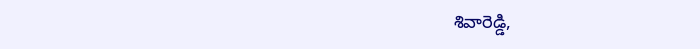శివారెడ్డి,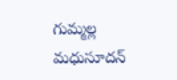గుమ్మల్ల మధుసూదన్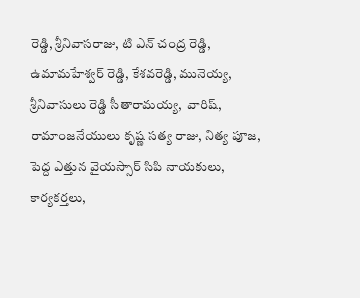రెడ్డి, శ్రీనివాసరాజు, టి ఎన్ చంద్ర రెడ్డి, ఉమామహేశ్వర్ రెడ్డి, కేశవరెడ్డి, మునెయ్య, శ్రీనివాసులు రెడ్డి సీతారామయ్య,  వారిష్, రామాంజనేయులు కృష్ణ సత్య రాజు, నిత్య పూజ, పెద్ద ఎత్తున వైయస్సార్ సిపి నాయకులు, కార్యకర్తలు,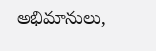అభిమానులు,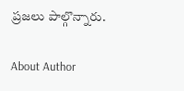ప్రజలు పాల్గొన్నారు.

About Author